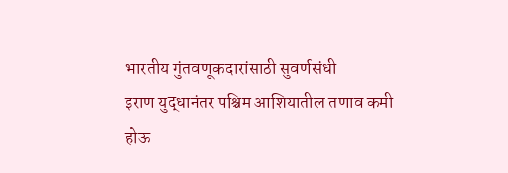भारतीय गुंतवणूकदारांसाठी सुवर्णसंधी
इराण युद्धानंतर पश्चिम आशियातील तणाव कमी होऊ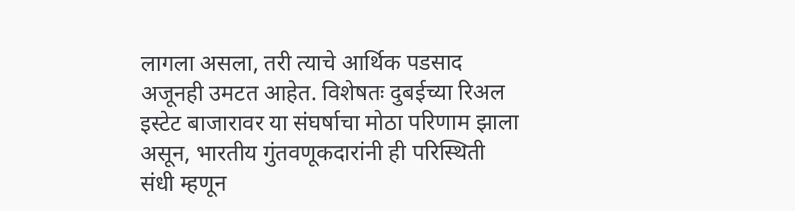लागला असला, तरी त्याचे आर्थिक पडसाद अजूनही उमटत आहेत. विशेषतः दुबईच्या रिअल इस्टेट बाजारावर या संघर्षाचा मोठा परिणाम झाला असून, भारतीय गुंतवणूकदारांनी ही परिस्थिती संधी म्हणून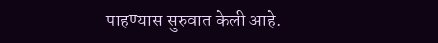पाहण्यास सुरुवात केली आहे.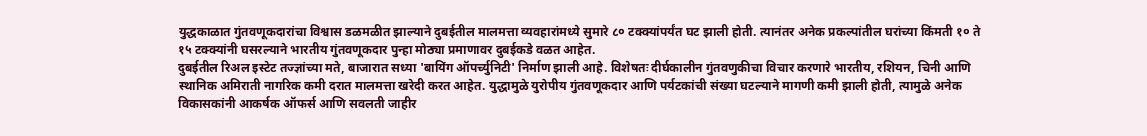युद्धकाळात गुंतवणूकदारांचा विश्वास डळमळीत झाल्याने दुबईतील मालमत्ता व्यवहारांमध्ये सुमारे ८० टक्क्यांपर्यंत घट झाली होती. त्यानंतर अनेक प्रकल्पांतील घरांच्या किंमती १० ते १५ टक्क्यांनी घसरल्याने भारतीय गुंतवणूकदार पुन्हा मोठ्या प्रमाणावर दुबईकडे वळत आहेत.
दुबईतील रिअल इस्टेट तज्ज्ञांच्या मते, बाजारात सध्या 'बायिंग ऑपर्च्युनिटी' निर्माण झाली आहे. विशेषतः दीर्घकालीन गुंतवणुकीचा विचार करणारे भारतीय, रशियन, चिनी आणि स्थानिक अमिराती नागरिक कमी दरात मालमत्ता खरेदी करत आहेत. युद्धामुळे युरोपीय गुंतवणूकदार आणि पर्यटकांची संख्या घटल्याने मागणी कमी झाली होती, त्यामुळे अनेक विकासकांनी आकर्षक ऑफर्स आणि सवलती जाहीर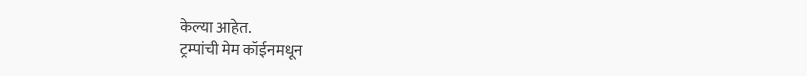केल्या आहेत.
ट्रम्पांची मेम कॉईनमधून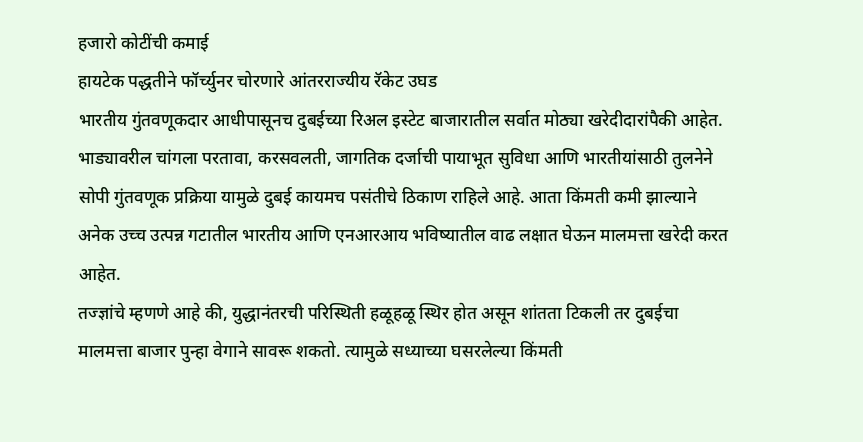हजारो कोटींची कमाई
हायटेक पद्धतीने फॉर्च्युनर चोरणारे आंतरराज्यीय रॅकेट उघड
भारतीय गुंतवणूकदार आधीपासूनच दुबईच्या रिअल इस्टेट बाजारातील सर्वात मोठ्या खरेदीदारांपैकी आहेत. भाड्यावरील चांगला परतावा, करसवलती, जागतिक दर्जाची पायाभूत सुविधा आणि भारतीयांसाठी तुलनेने सोपी गुंतवणूक प्रक्रिया यामुळे दुबई कायमच पसंतीचे ठिकाण राहिले आहे. आता किंमती कमी झाल्याने अनेक उच्च उत्पन्न गटातील भारतीय आणि एनआरआय भविष्यातील वाढ लक्षात घेऊन मालमत्ता खरेदी करत आहेत.
तज्ज्ञांचे म्हणणे आहे की, युद्धानंतरची परिस्थिती हळूहळू स्थिर होत असून शांतता टिकली तर दुबईचा मालमत्ता बाजार पुन्हा वेगाने सावरू शकतो. त्यामुळे सध्याच्या घसरलेल्या किंमती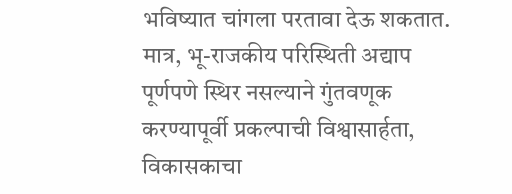भविष्यात चांगला परतावा देऊ शकतात. मात्र, भू-राजकीय परिस्थिती अद्याप पूर्णपणे स्थिर नसल्याने गुंतवणूक करण्यापूर्वी प्रकल्पाची विश्वासार्हता, विकासकाचा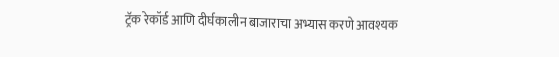ट्रॅक रेकॉर्ड आणि दीर्घकालीन बाजाराचा अभ्यास करणे आवश्यक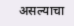असल्याचा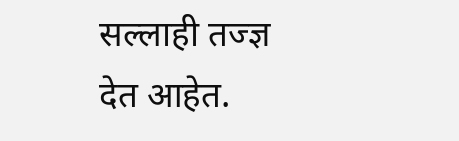सल्लाही तज्ज्ञ देत आहेत.